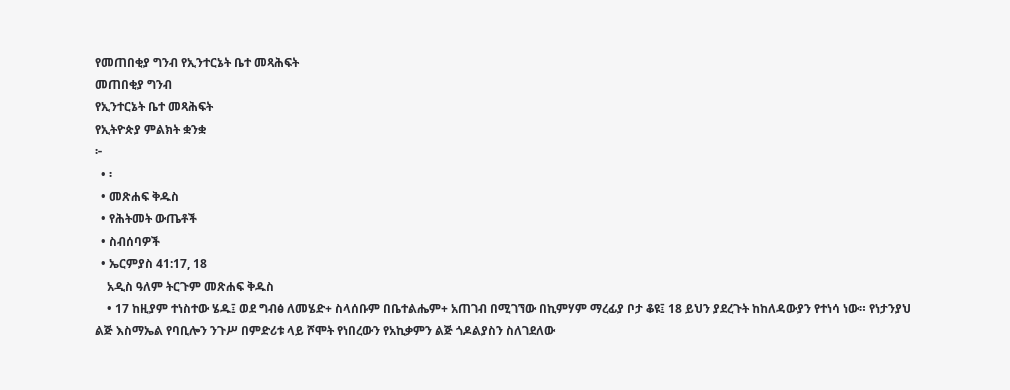የመጠበቂያ ግንብ የኢንተርኔት ቤተ መጻሕፍት
መጠበቂያ ግንብ
የኢንተርኔት ቤተ መጻሕፍት
የኢትዮጵያ ምልክት ቋንቋ
፦
  • ፡
  • መጽሐፍ ቅዱስ
  • የሕትመት ውጤቶች
  • ስብሰባዎች
  • ኤርምያስ 41:17, 18
    አዲስ ዓለም ትርጉም መጽሐፍ ቅዱስ
    • 17 ከዚያም ተነስተው ሄዱ፤ ወደ ግብፅ ለመሄድ+ ስላሰቡም በቤተልሔም+ አጠገብ በሚገኘው በኪምሃም ማረፊያ ቦታ ቆዩ፤ 18 ይህን ያደረጉት ከከለዳውያን የተነሳ ነው። የነታንያህ ልጅ እስማኤል የባቢሎን ንጉሥ በምድሪቱ ላይ ሾሞት የነበረውን የአኪቃምን ልጅ ጎዶልያስን ስለገደለው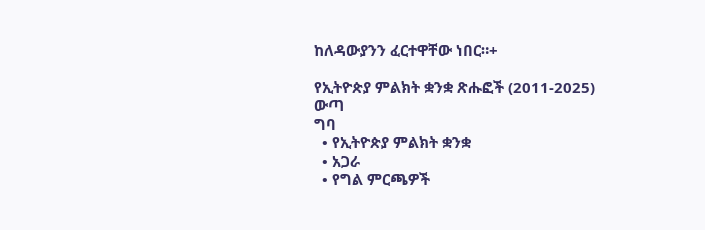ከለዳውያንን ፈርተዋቸው ነበር።+

የኢትዮጵያ ምልክት ቋንቋ ጽሑፎች (2011-2025)
ውጣ
ግባ
  • የኢትዮጵያ ምልክት ቋንቋ
  • አጋራ
  • የግል ምርጫዎች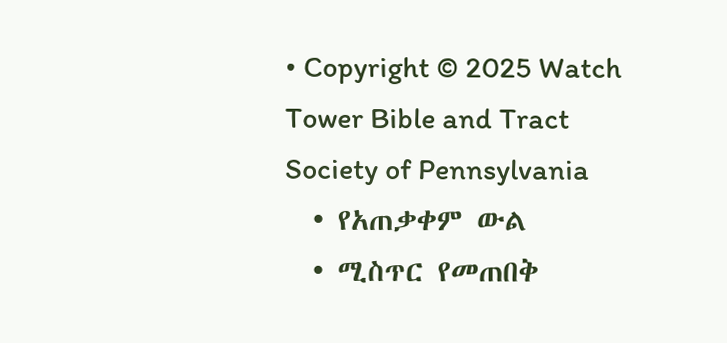• Copyright © 2025 Watch Tower Bible and Tract Society of Pennsylvania
  • የአጠቃቀም ውል
  • ሚስጥር የመጠበቅ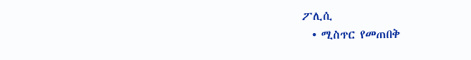ፖሊሲ
  • ሚስጥር የመጠበቅ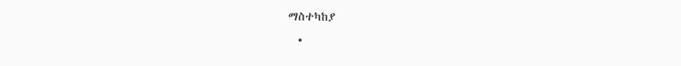ማስተካከያ
  •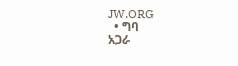JW.ORG
  • ግባ
አጋራ